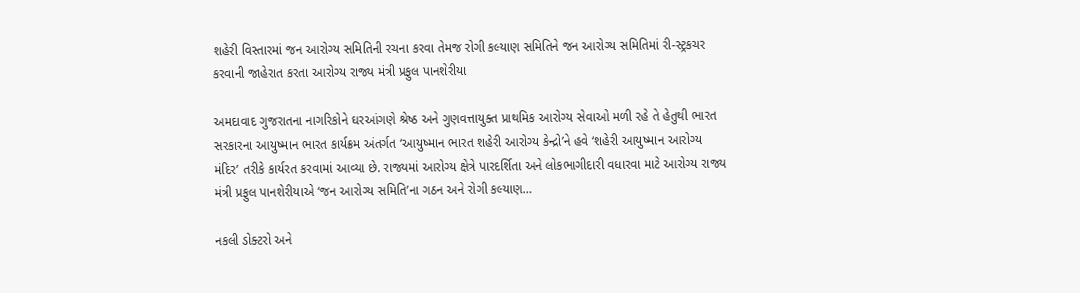શહેરી વિસ્તારમાં જન આરોગ્ય સમિતિની રચના કરવા તેમજ રોગી કલ્યાણ સમિતિને જન આરોગ્ય સમિતિમાં રી-સ્ટ્રકચર કરવાની જાહેરાત કરતા આરોગ્ય રાજ્ય મંત્રી પ્રફુલ પાનશેરીયા

અમદાવાદ ગુજરાતના નાગરિકોને ઘરઆંગણે શ્રેષ્ઠ અને ગુણવત્તાયુક્ત પ્રાથમિક આરોગ્ય સેવાઓ મળી રહે તે હેતુથી ભારત સરકારના આયુષ્માન ભારત કાર્યક્રમ અંતર્ગત ‘આયુષ્માન ભારત શહેરી આરોગ્ય કેન્દ્રો’ને હવે ‘શહેરી આયુષ્માન આરોગ્ય મંદિર’ તરીકે કાર્યરત કરવામાં આવ્યા છે. રાજ્યમાં આરોગ્ય ક્ષેત્રે પારદર્શિતા અને લોકભાગીદારી વધારવા માટે આરોગ્ય રાજ્ય મંત્રી પ્રફુલ પાનશેરીયાએ ‘જન આરોગ્ય સમિતિ’ના ગઠન અને રોગી કલ્યાણ…

નકલી ડોક્ટરો અને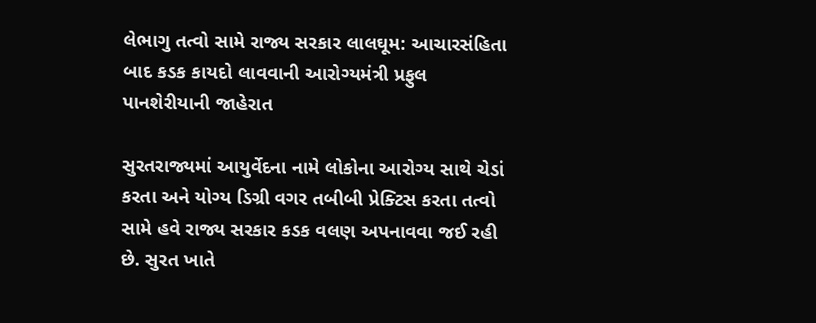લેભાગુ તત્વો સામે રાજ્ય સરકાર લાલઘૂમ: આચારસંહિતા બાદ કડક કાયદો લાવવાની આરોગ્યમંત્રી પ્રફુલ પાનશેરીયાની જાહેરાત

સુરતરાજ્યમાં આયુર્વેદના નામે લોકોના આરોગ્ય સાથે ચેડાં કરતા અને યોગ્ય ડિગ્રી વગર તબીબી પ્રેક્ટિસ કરતા તત્વો સામે હવે રાજ્ય સરકાર કડક વલણ અપનાવવા જઈ રહી છે. સુરત ખાતે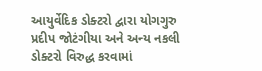આયુર્વેદિક ડોક્ટરો દ્વારા યોગગુરુ પ્રદીપ જોટંગીયા અને અન્ય નકલી ડોક્ટરો વિરુદ્ધ કરવામાં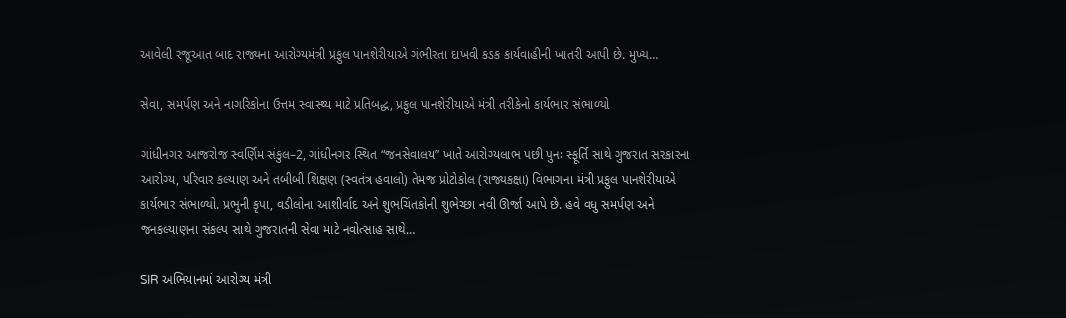આવેલી રજૂઆત બાદ રાજ્યના આરોગ્યમંત્રી પ્રફુલ પાનશેરીયાએ ગંભીરતા દાખવી કડક કાર્યવાહીની ખાતરી આપી છે. મુખ્ય…

સેવા, સમર્પણ અને નાગરિકોના ઉત્તમ સ્વાસ્થ્ય માટે પ્રતિબદ્ધ, પ્રફુલ પાનશેરીયાએ મંત્રી તરીકેનો કાર્યભાર સંભાળ્યો

ગાંધીનગર આજરોજ સ્વર્ણિમ સંકુલ–2, ગાંધીનગર સ્થિત “જનસેવાલય” ખાતે આરોગ્યલાભ પછી પુનઃ સ્ફૂર્તિ સાથે ગુજરાત સરકારના આરોગ્ય, પરિવાર કલ્યાણ અને તબીબી શિક્ષણ (સ્વતંત્ર હવાલો) તેમજ પ્રોટોકોલ (રાજ્યકક્ષા) વિભાગના મંત્રી પ્રફુલ પાનશેરીયાએ કાર્યભાર સંભાળ્યો. પ્રભુની કૃપા, વડીલોના આશીર્વાદ અને શુભચિંતકોની શુભેચ્છા નવી ઊર્જા આપે છે. હવે વધુ સમર્પણ અને જનકલ્યાણના સંકલ્પ સાથે ગુજરાતની સેવા માટે નવોત્સાહ સાથે…

SIR અભિયાનમાં આરોગ્ય મંત્રી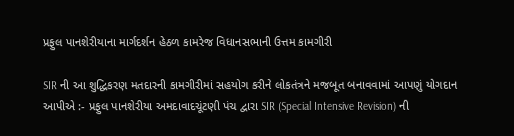પ્રફુલ પાનશેરીયાના માર્ગદર્શન હેઠળ કામરેજ વિધાનસભાની ઉત્તમ કામગીરી

SIR ની આ શુદ્ધિકરણ મતદારની કામગીરીમાં સહયોગ કરીને લોકતંત્રને મજબૂત બનાવવામાં આપણું યોગદાન આપીએ :- પ્રફુલ પાનશેરીયા અમદાવાદચૂંટણી પંચ દ્વારા SIR (Special Intensive Revision) ની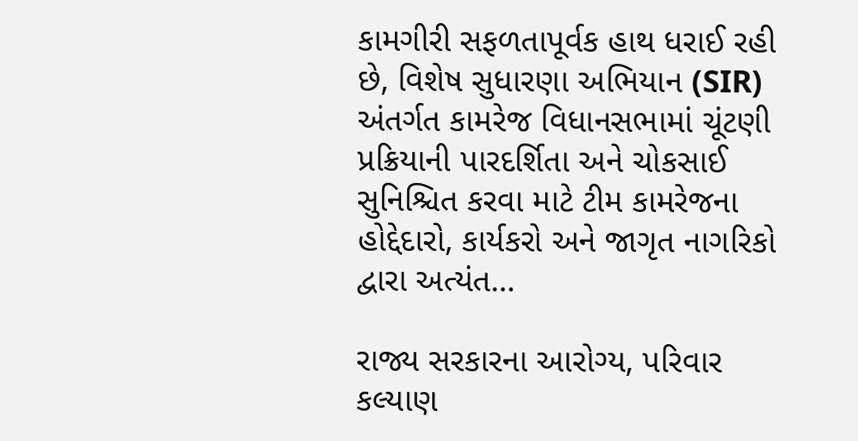કામગીરી સફળતાપૂર્વક હાથ ધરાઈ રહી છે, વિશેષ સુધારણા અભિયાન (SIR) અંતર્ગત કામરેજ વિધાનસભામાં ચૂંટણી પ્રક્રિયાની પારદર્શિતા અને ચોકસાઈ સુનિશ્ચિત કરવા માટે ટીમ કામરેજના હોદ્દેદારો, કાર્યકરો અને જાગૃત નાગરિકો દ્વારા અત્યંત…

રાજ્ય સરકારના આરોગ્ય, પરિવાર કલ્યાણ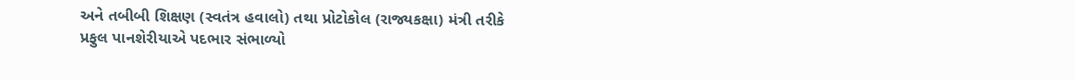અને તબીબી શિક્ષણ (સ્વતંત્ર હવાલો) તથા પ્રોટોકોલ (રાજ્યકક્ષા) મંત્રી તરીકે પ્રફુલ પાનશેરીયાએ પદભાર સંભાળ્યો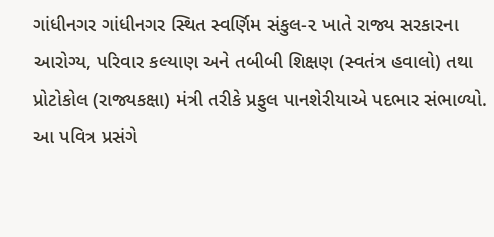ગાંધીનગર ગાંધીનગર સ્થિત સ્વર્ણિમ સંકુલ-૨ ખાતે રાજ્ય સરકારના આરોગ્ય, પરિવાર કલ્યાણ અને તબીબી શિક્ષણ (સ્વતંત્ર હવાલો) તથા પ્રોટોકોલ (રાજ્યકક્ષા) મંત્રી તરીકે પ્રફુલ પાનશેરીયાએ પદભાર સંભાળ્યો. આ પવિત્ર પ્રસંગે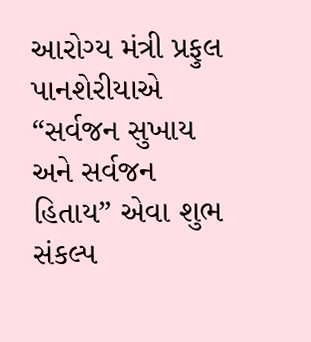આરોગ્ય મંત્રી પ્રફુલ પાનશેરીયાએ “સર્વજન સુખાય અને સર્વજન હિતાય” એવા શુભ સંકલ્પ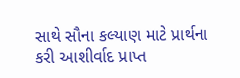સાથે સૌના કલ્યાણ માટે પ્રાર્થના કરી આશીર્વાદ પ્રાપ્ત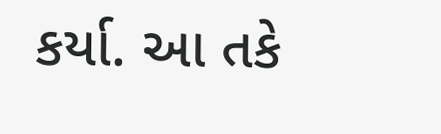કર્યા. આ તકે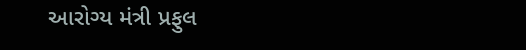આરોગ્ય મંત્રી પ્રફુલ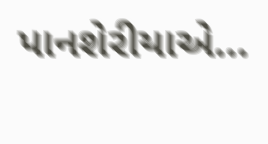પાનશેરીયાએ…